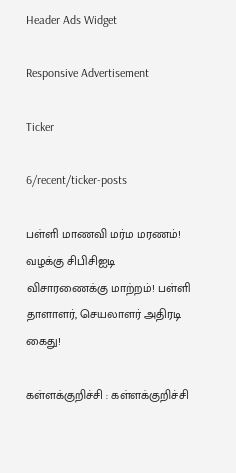Header Ads Widget

Responsive Advertisement

Ticker

6/recent/ticker-posts

பள்ளி மாணவி மர்ம மரணம்! வழக்கு சிபிசிஐடி விசாரணைக்கு மாற்றம்! பள்ளி தாளாளர், செயலாளர் அதிரடி கைது!

கள்ளக்குறிச்சி : கள்ளக்குறிச்சி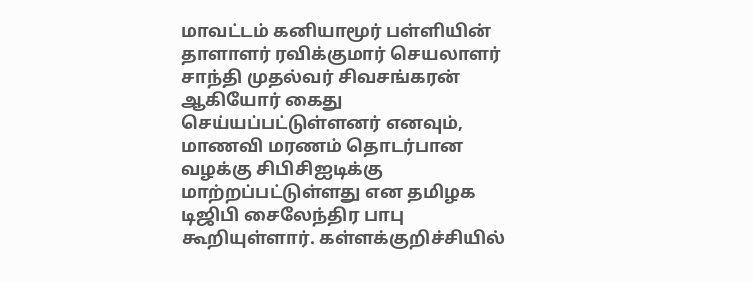மாவட்டம் கனியாமூர் பள்ளியின் தாளாளர் ரவிக்குமார் செயலாளர் சாந்தி முதல்வர் சிவசங்கரன் ஆகியோர் கைது செய்யப்பட்டுள்ளனர் எனவும், மாணவி மரணம் தொடர்பான வழக்கு சிபிசிஐடிக்கு மாற்றப்பட்டுள்ளது என தமிழக டிஜிபி சைலேந்திர பாபு கூறியுள்ளார். கள்ளக்குறிச்சியில்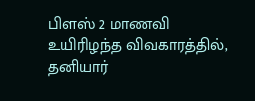பிளஸ் 2 மாணவி உயிரிழந்த விவகாரத்தில், தனியார்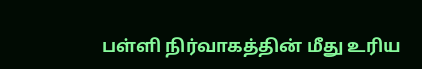பள்ளி நிர்வாகத்தின் மீது உரிய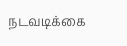நடவடிக்கை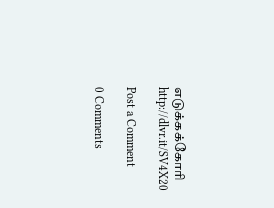எடுக்கக்கோரி
http://dlvr.it/SV4X20

Post a Comment

0 Comments